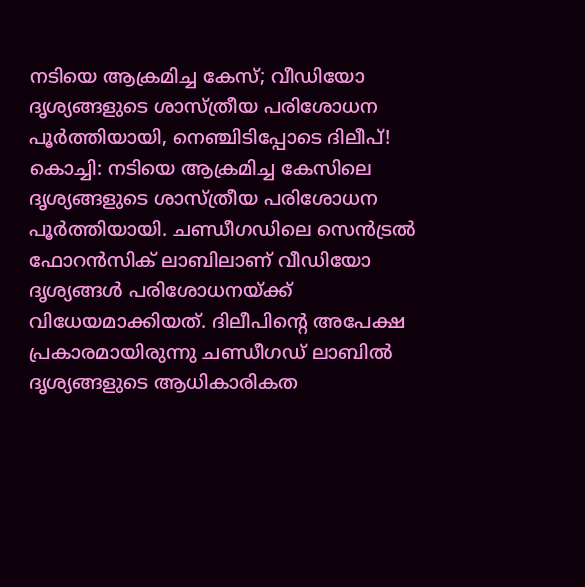നടിയെ ആക്രമിച്ച കേസ്; വീഡിയോ ദൃശ്യങ്ങളുടെ ശാസ്ത്രീയ പരിശോധന പൂർത്തിയായി, നെഞ്ചിടിപ്പോടെ ദിലീപ്!
കൊച്ചി: നടിയെ ആക്രമിച്ച കേസിലെ ദൃശ്യങ്ങളുടെ ശാസ്ത്രീയ പരിശോധന പൂർത്തിയായി. ചണ്ഡീഗഡിലെ സെൻട്രൽ ഫോറൻസിക് ലാബിലാണ് വീഡിയോ ദൃശ്യങ്ങൾ പരിശോധനയ്ക്ക് വിധേയമാക്കിയത്. ദിലീപിന്റെ അപേക്ഷ പ്രകാരമായിരുന്നു ചണ്ഡീഗഡ് ലാബിൽ ദൃശ്യങ്ങളുടെ ആധികാരികത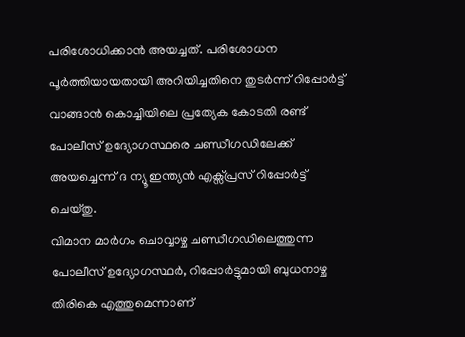പരിശോധിക്കാൻ അയച്ചത്. പരിശോധന പൂർത്തിയായതായി അറിയിച്ചതിനെ തുടർന്ന് റിപ്പോർട്ട് വാങ്ങാൻ കൊച്ചിയിലെ പ്രത്യേക കോടതി രണ്ട് പോലീസ് ഉദ്യോഗസ്ഥരെ ചണ്ഡീഗഡിലേക്ക് അയച്ചെന്ന് ദ ന്യൂ ഇന്ത്യൻ എക്സ്പ്രസ് റിപ്പോർട്ട് ചെയ്തു.
വിമാന മാർഗം ചൊവ്വാഴ്ച ചണ്ഡീഗഡിലെത്തുന്ന പോലീസ് ഉദ്യോഗസ്ഥർ, റിപ്പോർട്ടുമായി ബുധനാഴ്ച തിരികെ എത്തുമെന്നാണ്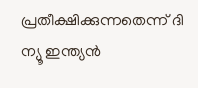പ്രതീക്ഷിക്കുന്നതെന്ന് ദി ന്യൂ ഇന്ത്യൻ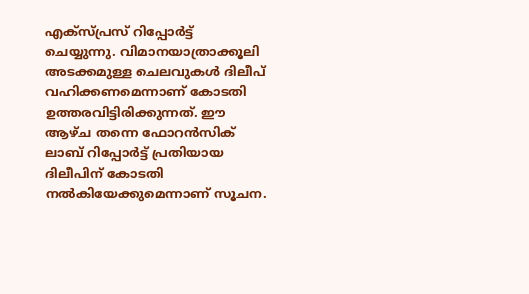എക്സ്പ്രസ് റിപ്പോർട്ട് ചെയ്യുന്നു. വിമാനയാത്രാക്കൂലി അടക്കമുള്ള ചെലവുകൾ ദിലീപ് വഹിക്കണമെന്നാണ് കോടതി ഉത്തരവിട്ടിരിക്കുന്നത്. ഈ ആഴ്ച തന്നെ ഫോറൻസിക് ലാബ് റിപ്പോർട്ട് പ്രതിയായ ദിലീപിന് കോടതി നൽകിയേക്കുമെന്നാണ് സൂചന.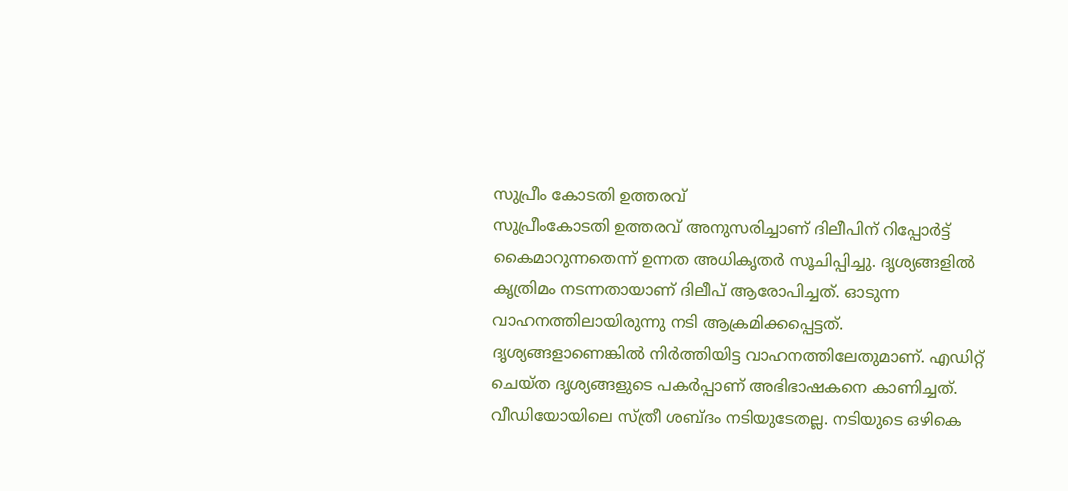സുപ്രീം കോടതി ഉത്തരവ്
സുപ്രീംകോടതി ഉത്തരവ് അനുസരിച്ചാണ് ദിലീപിന് റിപ്പോർട്ട് കൈമാറുന്നതെന്ന് ഉന്നത അധികൃതർ സൂചിപ്പിച്ചു. ദൃശ്യങ്ങളിൽ കൃത്രിമം നടന്നതായാണ് ദിലീപ് ആരോപിച്ചത്. ഓടുന്ന വാഹനത്തിലായിരുന്നു നടി ആക്രമിക്കപ്പെട്ടത്. ദൃശ്യങ്ങളാണെങ്കിൽ നിർത്തിയിട്ട വാഹനത്തിലേതുമാണ്. എഡിറ്റ് ചെയ്ത ദൃശ്യങ്ങളുടെ പകർപ്പാണ് അഭിഭാഷകനെ കാണിച്ചത്. വീഡിയോയിലെ സ്ത്രീ ശബ്ദം നടിയുടേതല്ല. നടിയുടെ ഒഴികെ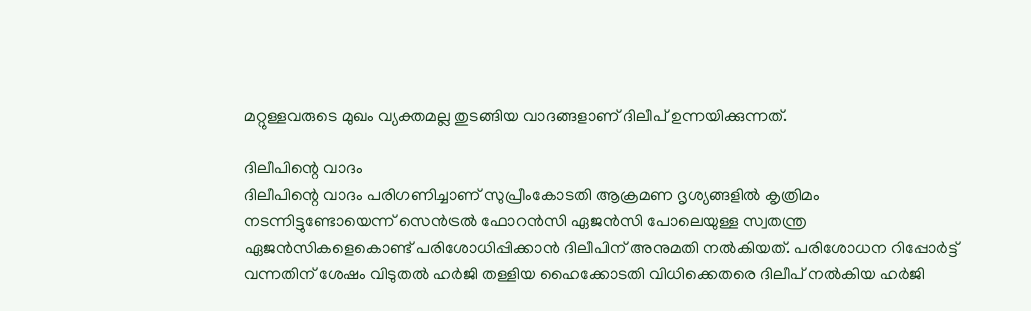മറ്റുള്ളവരുടെ മുഖം വ്യക്തമല്ല തുടങ്ങിയ വാദങ്ങളാണ് ദിലീപ് ഉന്നയിക്കുന്നത്.

ദിലീപിന്റെ വാദം
ദിലീപിന്റെ വാദം പരിഗണിച്ചാണ് സുപ്രീംകോടതി ആക്രമണ ദൃശ്യങ്ങളിൽ കൃത്രിമം നടന്നിട്ടുണ്ടോയെന്ന് സെൻട്രൽ ഫോറൻസി ഏജൻസി പോലെയുള്ള സ്വതന്ത്ര ഏജൻസികളെകൊണ്ട് പരിശോധിപ്പിക്കാൻ ദിലീപിന് അനുമതി നൽകിയത്. പരിശോധന റിപ്പോർട്ട് വന്നതിന് ശേഷം വിടുതൽ ഹർജി തള്ളിയ ഹൈക്കോടതി വിധിക്കെതരെ ദിലീപ് നൽകിയ ഹർജി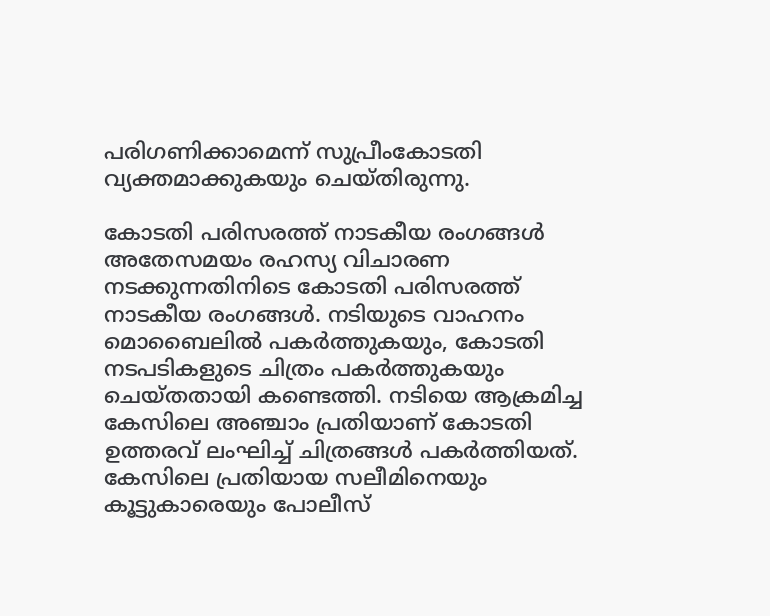പരിഗണിക്കാമെന്ന് സുപ്രീംകോടതി വ്യക്തമാക്കുകയും ചെയ്തിരുന്നു.

കോടതി പരിസരത്ത് നാടകീയ രംഗങ്ങൾ
അതേസമയം രഹസ്യ വിചാരണ നടക്കുന്നതിനിടെ കോടതി പരിസരത്ത് നാടകീയ രംഗങ്ങൾ. നടിയുടെ വാഹനം മൊബൈലിൽ പകർത്തുകയും, കോടതി നടപടികളുടെ ചിത്രം പകർത്തുകയും ചെയ്തതായി കണ്ടെത്തി. നടിയെ ആക്രമിച്ച കേസിലെ അഞ്ചാം പ്രതിയാണ് കോടതി ഉത്തരവ് ലംഘിച്ച് ചിത്രങ്ങൾ പകർത്തിയത്. കേസിലെ പ്രതിയായ സലീമിനെയും കൂട്ടുകാരെയും പോലീസ്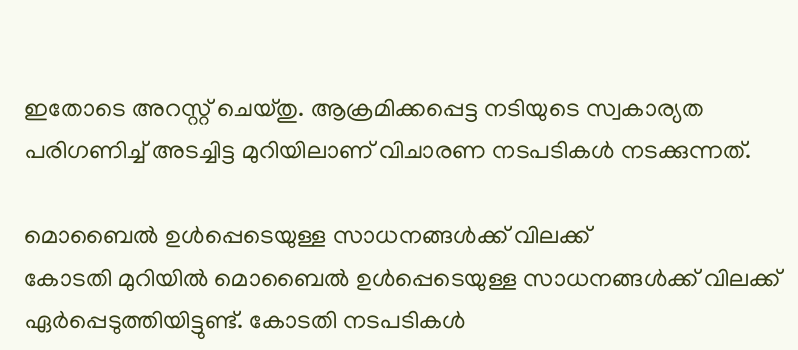ഇതോടെ അറസ്റ്റ് ചെയ്തു. ആക്രമിക്കപ്പെട്ട നടിയുടെ സ്വകാര്യത പരിഗണിച്ച് അടച്ചിട്ട മുറിയിലാണ് വിചാരണ നടപടികൾ നടക്കുന്നത്.

മൊബൈൽ ഉൾപ്പെടെയുള്ള സാധനങ്ങൾക്ക് വിലക്ക്
കോടതി മുറിയിൽ മൊബൈൽ ഉൾപ്പെടെയുള്ള സാധനങ്ങൾക്ക് വിലക്ക് ഏർപ്പെടുത്തിയിട്ടുണ്ട്. കോടതി നടപടികൾ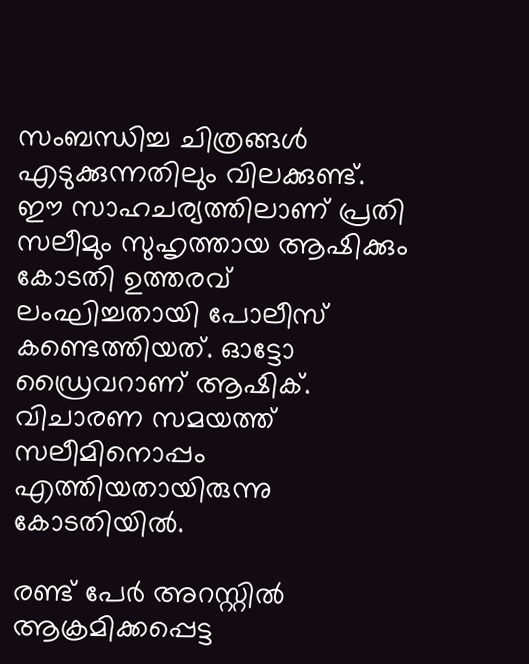സംബന്ധിച്ച ചിത്രങ്ങൾ എടുക്കുന്നതിലും വിലക്കുണ്ട്. ഈ സാഹചര്യത്തിലാണ് പ്രതി സലീമും സുഹൃത്തായ ആഷിക്കും കോടതി ഉത്തരവ് ലംഘിച്ചതായി പോലീസ് കണ്ടെത്തിയത്. ഓട്ടോ ഡ്രൈവറാണ് ആഷിക്. വിചാരണ സമയത്ത് സലീമിനൊപ്പം എത്തിയതായിരുന്നു കോടതിയിൽ.

രണ്ട് പേർ അറസ്റ്റിൽ
ആക്രമിക്കപ്പെട്ട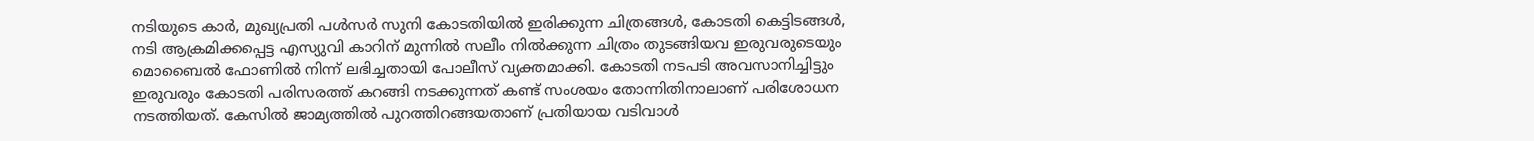നടിയുടെ കാർ, മുഖ്യപ്രതി പൾസർ സുനി കോടതിയിൽ ഇരിക്കുന്ന ചിത്രങ്ങൾ, കോടതി കെട്ടിടങ്ങൾ, നടി ആക്രമിക്കപ്പെട്ട എസ്യുവി കാറിന് മുന്നിൽ സലീം നിൽക്കുന്ന ചിത്രം തുടങ്ങിയവ ഇരുവരുടെയും മൊബൈൽ ഫോണിൽ നിന്ന് ലഭിച്ചതായി പോലീസ് വ്യക്തമാക്കി. കോടതി നടപടി അവസാനിച്ചിട്ടും ഇരുവരും കോടതി പരിസരത്ത് കറങ്ങി നടക്കുന്നത് കണ്ട് സംശയം തോന്നിതിനാലാണ് പരിശോധന നടത്തിയത്. കേസിൽ ജാമ്യത്തിൽ പുറത്തിറങ്ങയതാണ് പ്രതിയായ വടിവാൾ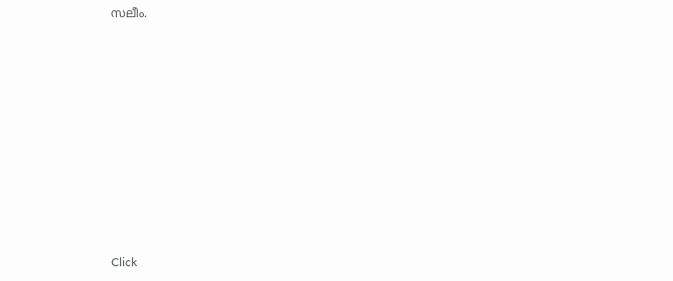സലീം.












Click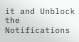it and Unblock the Notifications